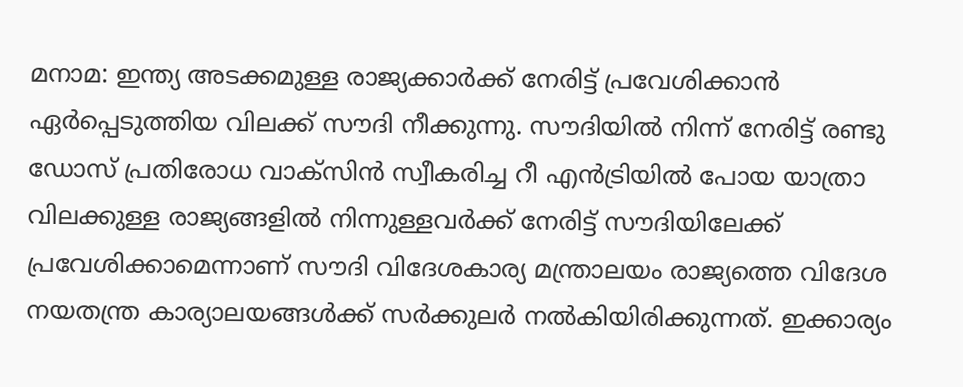മനാമ: ഇന്ത്യ അടക്കമുള്ള രാജ്യക്കാര്‍ക്ക് നേരിട്ട് പ്രവേശിക്കാന്‍ ഏര്‍പ്പെടുത്തിയ വിലക്ക് സൗദി നീക്കുന്നു. സൗദിയില്‍ നിന്ന് നേരിട്ട് രണ്ടു ഡോസ് പ്രതിരോധ വാക്‌സിന്‍ സ്വീകരിച്ച റീ എന്‍ട്രിയില്‍ പോയ യാത്രാ വിലക്കുള്ള രാജ്യങ്ങളില്‍ നിന്നുള്ളവര്‍ക്ക് നേരിട്ട് സൗദിയിലേക്ക് പ്രവേശിക്കാമെന്നാണ് സൗദി വിദേശകാര്യ മന്ത്രാലയം രാജ്യത്തെ വിദേശ നയതന്ത്ര കാര്യാലയങ്ങള്‍ക്ക് സര്‍ക്കുലര്‍ നല്‍കിയിരിക്കുന്നത്. ഇക്കാര്യം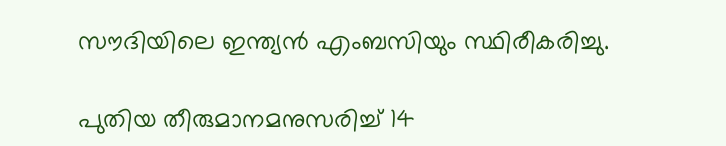സൗദിയിലെ ഇന്ത്യന്‍ എംബസിയും സ്ഥിരീകരിച്ചു.

പുതിയ തീരുമാനമനുസരിച്ച്‌ 14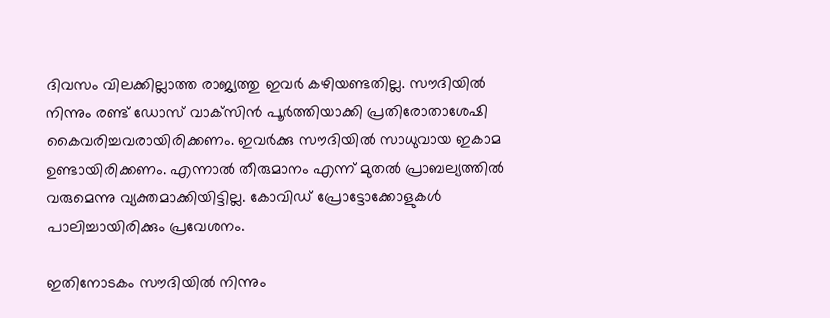ദിവസം വിലക്കില്ലാത്ത രാജ്യത്തു ഇവര്‍ കഴിയണ്ടതില്ല. സൗദിയില്‍ നിന്നും രണ്ട് ഡോസ് വാക്‌സിന്‍ പൂര്‍ത്തിയാക്കി പ്രതിരോതാശേഷി കൈവരിച്ചവരായിരിക്കണം. ഇവര്‍ക്കു സൗദിയില്‍ സാധുവായ ഇകാമ ഉണ്ടായിരിക്കണം. എന്നാല്‍ തീരുമാനം എന്ന് മുതല്‍ പ്രാബല്യത്തില്‍ വരുമെന്നു വ്യക്തമാക്കിയിട്ടില്ല. കോവിഡ് പ്രോട്ടോക്കോളുകള്‍ പാലിച്ചായിരിക്കും പ്രവേശനം.

ഇതിനോടകം സൗദിയില്‍ നിന്നും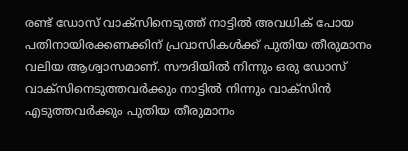രണ്ട് ഡോസ് വാക്സിനെടുത്ത് നാട്ടില്‍ അവധിക് പോയ പതിനായിരക്കണക്കിന് പ്രവാസികള്‍ക്ക് പുതിയ തീരുമാനം വലിയ ആശ്വാസമാണ്. സൗദിയില്‍ നിന്നും ഒരു ഡോസ് വാക്സിനെടുത്തവര്‍ക്കും നാട്ടില്‍ നിന്നും വാക്സിന്‍ എടുത്തവര്‍ക്കും പുതിയ തീരുമാനം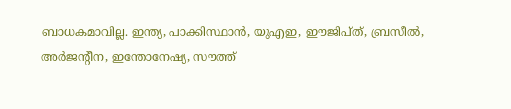ബാധകമാവില്ല. ഇന്ത്യ, പാക്കിസ്ഥാന്‍, യുഎഇ, ഈജിപ്ത്, ബ്രസീല്‍, അര്‍ജന്റീന, ഇന്തോനേഷ്യ, സൗത്ത്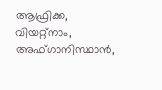ആഫ്രിക്ക, വിയറ്റ്നാം, അഫ്ഗാനിസ്ഥാന്‍,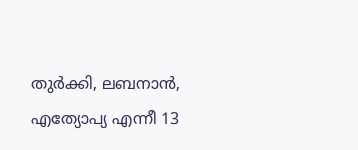തുര്‍ക്കി, ലബനാന്‍, എത്യോപ്യ എന്നീ 13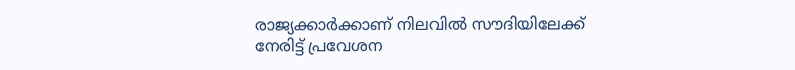രാജ്യക്കാര്‍ക്കാണ് നിലവില്‍ സൗദിയിലേക്ക് നേരിട്ട് പ്രവേശന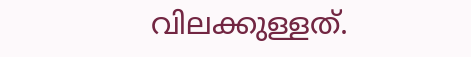വിലക്കുള്ളത്.